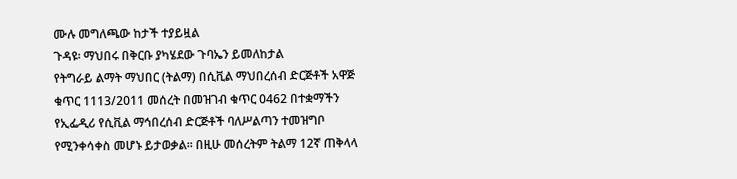ሙሉ መግለጫው ከታች ተያይዟል
ጉዳዩ፡ ማህበሩ በቅርቡ ያካሄደው ጉባኤን ይመለከታል
የትግራይ ልማት ማህበር (ትልማ) በሲቪል ማህበረሰብ ድርጅቶች አዋጅ ቁጥር 1113/2011 መሰረት በመዝገብ ቁጥር 0462 በተቋማችን የኢፌዲሪ የሲቪል ማኅበረሰብ ድርጅቶች ባለሥልጣን ተመዝግቦ የሚንቀሳቀስ መሆኑ ይታወቃል። በዚሁ መሰረትም ትልማ 12ኛ ጠቅላላ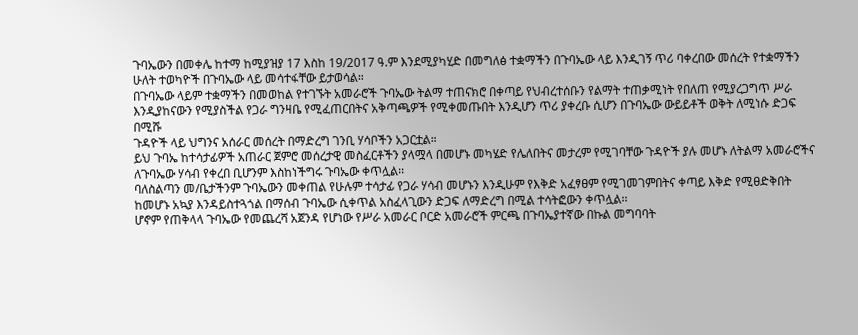ጉባኤውን በመቀሌ ከተማ ከሚያዝያ 17 እስከ 19/2017 ዓ.ም እንደሚያካሂድ በመግለፅ ተቋማችን በጉባኤው ላይ እንዲገኝ ጥሪ ባቀረበው መሰረት የተቋማችን ሁለት ተወካዮች በጉባኤው ላይ መሳተፋቸው ይታወሳል።
በጉባኤው ላይም ተቋማችን በመወከል የተገኙት አመራሮች ጉባኤው ትልማ ተጠናክሮ በቀጣይ የህብረተሰቡን የልማት ተጠቃሚነት የበለጠ የሚያረጋግጥ ሥራ እንዲያከናውን የሚያስችል የጋራ ግንዛቤ የሚፈጠርበትና አቅጣጫዎች የሚቀመጡበት እንዲሆን ጥሪ ያቀረቡ ሲሆን በጉባኤው ውይይቶች ወቅት ለሚነሱ ድጋፍ በሚሹ
ጉዳዮች ላይ ህግንና አሰራር መሰረት በማድረግ ገንቢ ሃሳቦችን አጋርቷል።
ይህ ጉባኤ ከተሳታፊዎች አጠራር ጀምሮ መሰረታዊ መስፈርቶችን ያላሟላ በመሆኑ መካሄድ የሌለበትና መታረም የሚገባቸው ጉዳዮች ያሉ መሆኑ ለትልማ አመራሮችና ለጉባኤው ሃሳብ የቀረበ ቢሆንም እስከነችግሩ ጉባኤው ቀጥሏል፡፡
ባለስልጣን መ/ቤታችንም ጉባኤውን መቀጠል የሁሉም ተሳታፊ የጋራ ሃሳብ መሆኑን እንዲሁም የእቅድ አፈፃፀም የሚገመገምበትና ቀጣይ እቅድ የሚፀድቅበት ከመሆኑ አኳያ እንዳይስተጓጎል በማሰብ ጉባኤው ሲቀጥል አስፈላጊውን ድጋፍ ለማድረግ በሚል ተሳትፎውን ቀጥሏል፡፡
ሆኖም የጠቅላላ ጉባኤው የመጨረሻ አጀንዳ የሆነው የሥራ አመራር ቦርድ አመራሮች ምርጫ በጉባኤያተኛው በኩል መግባባት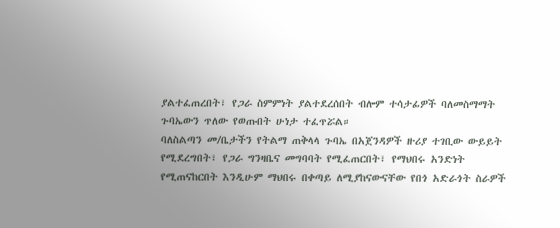ያልተፈጠረበት፣ የጋራ ስምምነት ያልተደረሰበት ብሎም ተሳታፊዎች ባለመስማማት ጉባኤውን ጥለው የወጡበት ሁነታ ተፈጥሯል።
ባለስልጣን መ/ቤታችን የትልማ ጠቅላላ ጉባኤ በአጀንዳዎች ዙሪያ ተገቢው ውይይት የሚደረግበት፣ የጋራ ግንዛቤና መግባባት የሚፈጠርበት፣ የማህበሩ አንድነት የሚጠናከርበት እንዲሁም ማህበሩ በቀጣይ ለሚያከናውናቸው የበጎ አድራጎት ስራዎች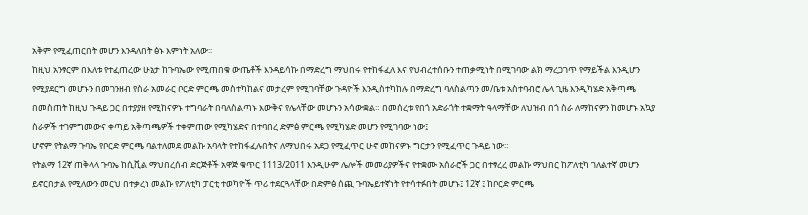አቅም የሚፈጠርበት መሆን እንዳለበት ፅኑ እምነት አለው፡፡
ከዚህ አንፃርም በእለቱ የተፈጠረው ሁኔታ ከጉባኤው የሚጠበቁ ውጤቶች እንዳይሳኩ በማድረግ ማህበሩ የተከፋፈለ እና የህብረተሰቡን ተጠቃሚነት በሚገባው ልክ ማረጋገጥ የማይችል እንዲሆን የሚያደርግ መሆኑን በመገንዘብ የስራ አመራር ቦርድ ምርጫ መስተካከልና መታረም የሚገባቸው ጉዳዮች እንዲስተካከሉ በማድረግ ባለስልጣን መ/ቤቱ አስተባብሮ ሌላ ጊዜ እንዲካሄድ አቅጣጫ በመስጠት ከዚህ ጉዳይ ጋር በተያያዘ የሚከናዎኑ ተግባራት በባለስልጣኑ እውቅና የሌላቸው መሆኑን አሳውቋል። በመሰረቱ የበጎ አድራጎት ተቋማት ዓላማቸው ለህዝብ በጎ ስራ ለማከናዎን ከመሆኑ አኳያ ስራዎች ተገምግመውና ቀጣይ አቅጣጫዎች ተቀምጠው የሚካሄድና በተባበረ ድምፅ ምርጫ የሚካሄድ መሆን የሚገባው ነው፤
ሆኖም የትልማ ጉባኤ የቦርድ ምርጫ ባልተለመደ መልኩ አባላት የተከፋፈሉበትና ለማህበሩ አደጋ የሚፈጥር ሁኖ መከናዎኑ ግርታን የሚፈጥር ጉዳይ ነው።
የትልማ 12ኛ ጠቅላላ ጉባኤ ከሲቪል ማህበረሰብ ድርጅቶች አዋጅ ቁጥር 1113/2011 እንዲሁም ሌሎች መመሪያዎችና የተቋሙ አሰራሮች ጋር በተፃረረ መልኩ ማህበር ከፖለቲካ ገለልተኛ መሆን ይኖርበታል የሚለውን መርህ በተቃረነ መልኩ የፖለቲካ ፓርቲ ተወካዮች ጥሪ ተደርጓላቸው በድምፅ ሰጪ ጉባኤይተኛነት የተሳተፉበት መሆኑ፤ 12ኛ ፤ ከቦርድ ምርጫ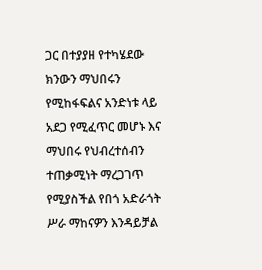ጋር በተያያዘ የተካሄደው ክንውን ማህበሩን የሚከፋፍልና አንድነቱ ላይ አደጋ የሚፈጥር መሆኑ እና ማህበሩ የህብረተሰብን ተጠቃሚነት ማረጋገጥ የሚያስችል የበጎ አድራጎት ሥራ ማከናዎን እንዳይቻል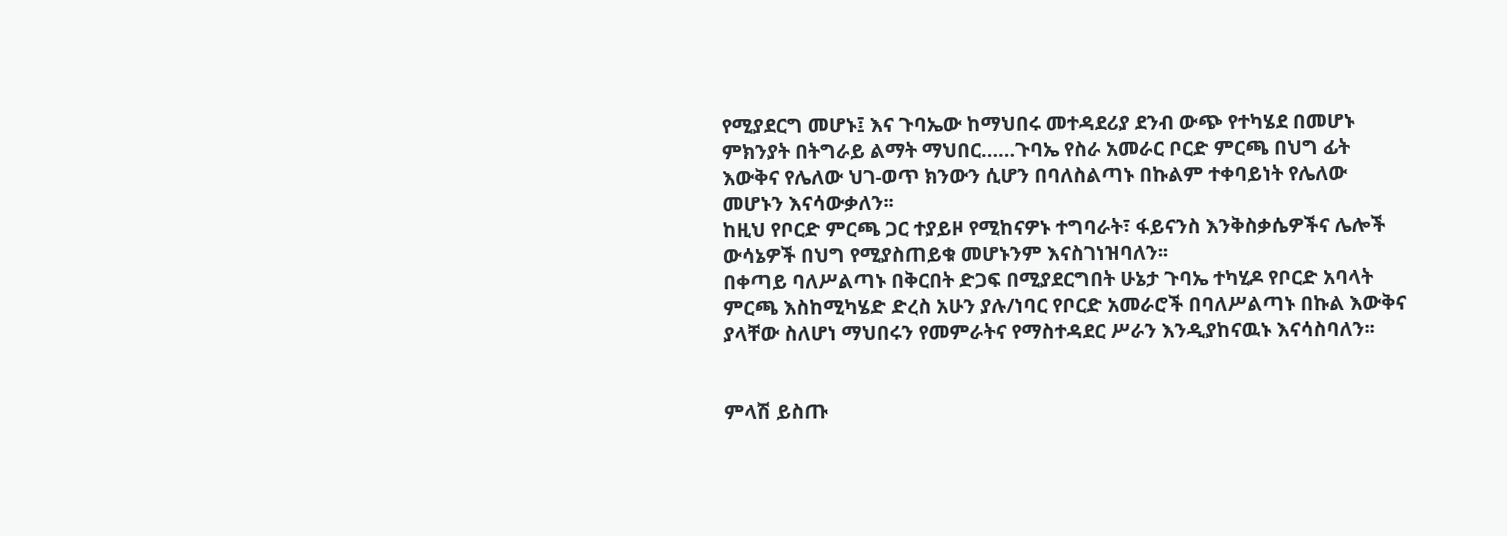የሚያደርግ መሆኑ፤ እና ጉባኤው ከማህበሩ መተዳደሪያ ደንብ ውጭ የተካሄደ በመሆኑ ምክንያት በትግራይ ልማት ማህበር……ጉባኤ የስራ አመራር ቦርድ ምርጫ በህግ ፊት እውቅና የሌለው ህገ-ወጥ ክንውን ሲሆን በባለስልጣኑ በኩልም ተቀባይነት የሌለው መሆኑን እናሳውቃለን፡፡
ከዚህ የቦርድ ምርጫ ጋር ተያይዞ የሚከናዎኑ ተግባራት፣ ፋይናንስ እንቅስቃሴዎችና ሌሎች ውሳኔዎች በህግ የሚያስጠይቁ መሆኑንም እናስገነዝባለን፡፡
በቀጣይ ባለሥልጣኑ በቅርበት ድጋፍ በሚያደርግበት ሁኔታ ጉባኤ ተካሂዶ የቦርድ አባላት ምርጫ እስከሚካሄድ ድረስ አሁን ያሉ/ነባር የቦርድ አመራሮች በባለሥልጣኑ በኩል እውቅና ያላቸው ስለሆነ ማህበሩን የመምራትና የማስተዳደር ሥራን እንዲያከናዉኑ እናሳስባለን፡፡


ምላሽ ይስጡ